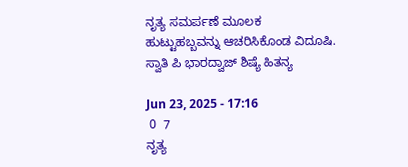ನೃತ್ಯ ಸಮರ್ಪಣೆ ಮೂಲಕ  ಹುಟ್ಟುಹಬ್ಬವನ್ನು ಆಚರಿಸಿಕೊಂಡ ವಿದೂಷಿ. ಸ್ವಾತಿ ಪಿ ಭಾರದ್ವಾಜ್ ಶಿಷ್ಯೆ ಹಿತನ್ಯ

Jun 23, 2025 - 17:16
 0  7
ನೃತ್ಯ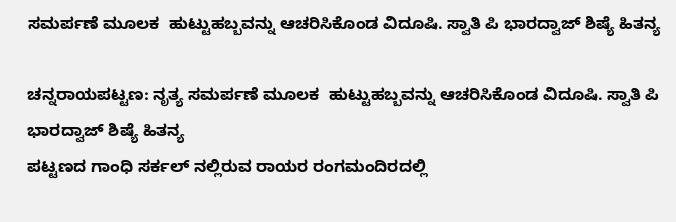ಸಮರ್ಪಣೆ ಮೂಲಕ  ಹುಟ್ಟುಹಬ್ಬವನ್ನು ಆಚರಿಸಿಕೊಂಡ ವಿದೂಷಿ. ಸ್ವಾತಿ ಪಿ ಭಾರದ್ವಾಜ್ ಶಿಷ್ಯೆ ಹಿತನ್ಯ

ಚನ್ನರಾಯಪಟ್ಟಣ: ನೃತ್ಯ ಸಮರ್ಪಣೆ ಮೂಲಕ  ಹುಟ್ಟುಹಬ್ಬವನ್ನು ಆಚರಿಸಿಕೊಂಡ ವಿದೂಷಿ. ಸ್ವಾತಿ ಪಿ ಭಾರದ್ವಾಜ್ ಶಿಷ್ಯೆ ಹಿತನ್ಯ
ಪಟ್ಟಣದ ಗಾಂಧಿ ಸರ್ಕಲ್ ನಲ್ಲಿರುವ ರಾಯರ ರಂಗಮಂದಿರದಲ್ಲಿ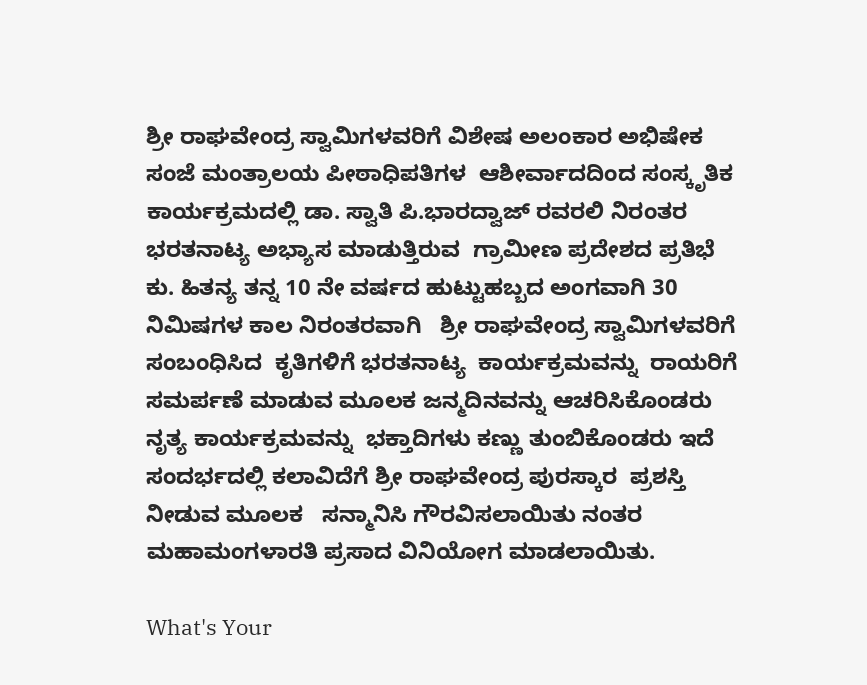ಶ್ರೀ ರಾಘವೇಂದ್ರ ಸ್ವಾಮಿಗಳವರಿಗೆ ವಿಶೇಷ ಅಲಂಕಾರ ಅಭಿಷೇಕ
ಸಂಜೆ ಮಂತ್ರಾಲಯ ಪೀಠಾಧಿಪತಿಗಳ  ಆಶೀರ್ವಾದದಿಂದ ಸಂಸ್ಕೃತಿಕ ಕಾರ್ಯಕ್ರಮದಲ್ಲಿ ಡಾ. ಸ್ವಾತಿ ಪಿ.ಭಾರದ್ವಾಜ್ ರವರಲಿ ನಿರಂತರ ಭರತನಾಟ್ಯ ಅಭ್ಯಾಸ ಮಾಡುತ್ತಿರುವ  ಗ್ರಾಮೀಣ ಪ್ರದೇಶದ ಪ್ರತಿಭೆ  ಕು. ಹಿತನ್ಯ ತನ್ನ 10 ನೇ ವರ್ಷದ ಹುಟ್ಟುಹಬ್ಬದ ಅಂಗವಾಗಿ 30 ನಿಮಿಷಗಳ ಕಾಲ ನಿರಂತರವಾಗಿ   ಶ್ರೀ ರಾಘವೇಂದ್ರ ಸ್ವಾಮಿಗಳವರಿಗೆ ಸಂಬಂಧಿಸಿದ  ಕೃತಿಗಳಿಗೆ ಭರತನಾಟ್ಯ  ಕಾರ್ಯಕ್ರಮವನ್ನು  ರಾಯರಿಗೆ ಸಮರ್ಪಣೆ ಮಾಡುವ ಮೂಲಕ ಜನ್ಮದಿನವನ್ನು ಆಚರಿಸಿಕೊಂಡರು  ನೃತ್ಯ ಕಾರ್ಯಕ್ರಮವನ್ನು  ಭಕ್ತಾದಿಗಳು ಕಣ್ಣು ತುಂಬಿಕೊಂಡರು ಇದೆ ಸಂದರ್ಭದಲ್ಲಿ ಕಲಾವಿದೆಗೆ ಶ್ರೀ ರಾಘವೇಂದ್ರ ಪುರಸ್ಕಾರ  ಪ್ರಶಸ್ತಿ  ನೀಡುವ ಮೂಲಕ   ಸನ್ಮಾನಿಸಿ ಗೌರವಿಸಲಾಯಿತು ನಂತರ ಮಹಾಮಂಗಳಾರತಿ ಪ್ರಸಾದ ವಿನಿಯೋಗ ಮಾಡಲಾಯಿತು.

What's Your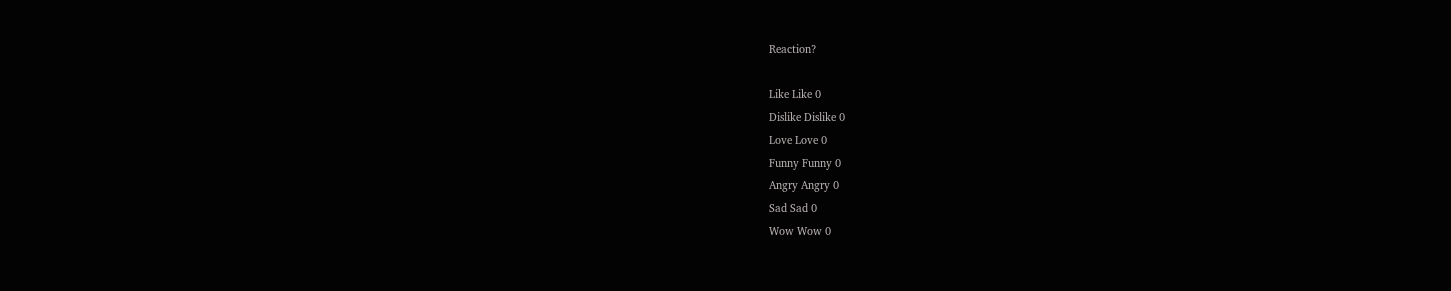Reaction?

Like Like 0
Dislike Dislike 0
Love Love 0
Funny Funny 0
Angry Angry 0
Sad Sad 0
Wow Wow 0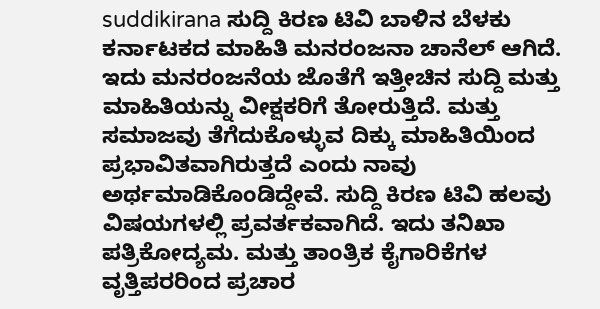suddikirana ಸುದ್ದಿ ಕಿರಣ ಟಿವಿ ಬಾಳಿನ ಬೆಳಕು ಕರ್ನಾಟಕದ ಮಾಹಿತಿ ಮನರಂಜನಾ ಚಾನೆಲ್ ಆಗಿದೆ. ಇದು ಮನರಂಜನೆಯ ಜೊತೆಗೆ ಇತ್ತೀಚಿನ ಸುದ್ದಿ ಮತ್ತು ಮಾಹಿತಿಯನ್ನು ವೀಕ್ಷಕರಿಗೆ ತೋರುತ್ತಿದೆ. ಮತ್ತು ಸಮಾಜವು ತೆಗೆದುಕೊಳ್ಳುವ ದಿಕ್ಕು ಮಾಹಿತಿಯಿಂದ ಪ್ರಭಾವಿತವಾಗಿರುತ್ತದೆ ಎಂದು ನಾವು ಅರ್ಥಮಾಡಿಕೊಂಡಿದ್ದೇವೆ. ಸುದ್ದಿ ಕಿರಣ ಟಿವಿ ಹಲವು ವಿಷಯಗಳಲ್ಲಿ ಪ್ರವರ್ತಕವಾಗಿದೆ. ಇದು ತನಿಖಾ ಪತ್ರಿಕೋದ್ಯಮ. ಮತ್ತು ತಾಂತ್ರಿಕ ಕೈಗಾರಿಕೆಗಳ ವೃತ್ತಿಪರರಿಂದ ಪ್ರಚಾರ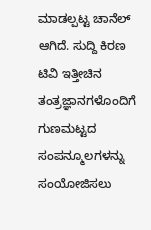ಮಾಡಲ್ಪಟ್ಟ ಚಾನೆಲ್ ಆಗಿದೆ. ಸುದ್ದಿ ಕಿರಣ ಟಿವಿ ಇತ್ತೀಚಿನ ತಂತ್ರಜ್ಞಾನಗಳೊಂದಿಗೆ ಗುಣಮಟ್ಟದ ಸಂಪನ್ಮೂಲಗಳನ್ನು ಸಂಯೋಜಿಸಲು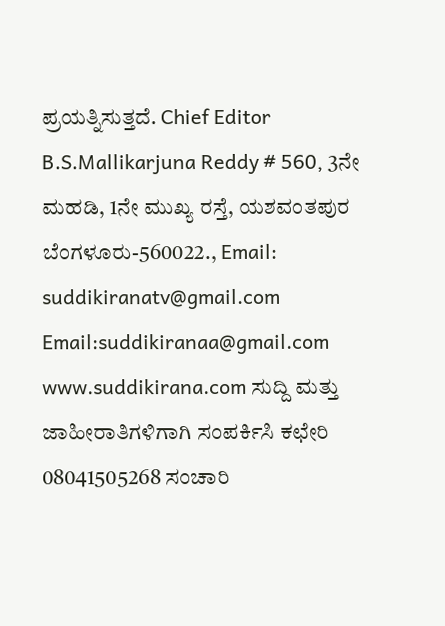ಪ್ರಯತ್ನಿಸುತ್ತದೆ. Chief Editor B.S.Mallikarjuna Reddy # 560, 3ನೇ ಮಹಡಿ, 1ನೇ ಮುಖ್ಯ ರಸ್ತೆ, ಯಶವಂತಪುರ ಬೆಂಗಳೂರು-560022., Email: suddikiranatv@gmail.com Email:suddikiranaa@gmail.com www.suddikirana.com ಸುದ್ದಿ ಮತ್ತು ಜಾಹೀರಾತಿಗಳಿಗಾಗಿ ಸಂಪರ್ಕಿಸಿ ಕಛೇರಿ 08041505268 ಸಂಚಾರಿ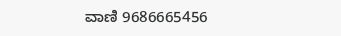ವಾಣಿ 9686665456